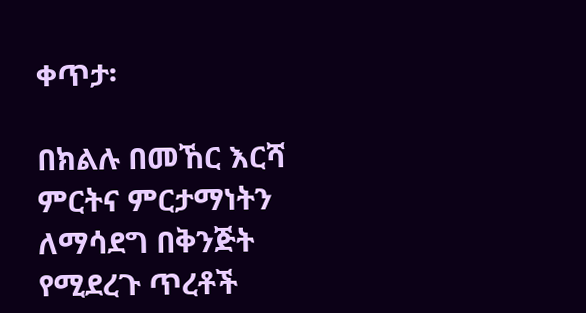ቀጥታ፡

በክልሉ በመኸር እርሻ ምርትና ምርታማነትን ለማሳደግ በቅንጅት የሚደረጉ ጥረቶች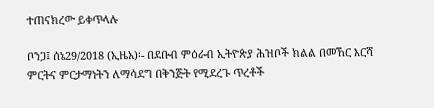ተጠናክረው ይቀጥላሉ

ቦንጋ፤ ሰኔ29/2018 (ኢዜአ)፡- በደቡብ ምዕራብ ኢትዮጵያ ሕዝቦች ክልል በመኸር እርሻ ምርትና ምርታማነትን ለማሳደግ በቅንጅት የሚደረጉ ጥረቶች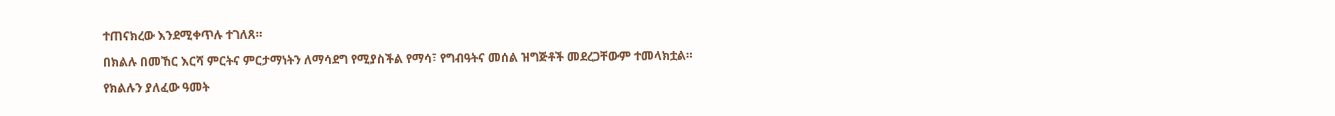ተጠናክረው እንደሚቀጥሉ ተገለጸ።

በክልሉ በመኸር እርሻ ምርትና ምርታማነትን ለማሳደግ የሚያስችል የማሳ፣ የግብዓትና መሰል ዝግጅቶች መደረጋቸውም ተመላክቷል።

የክልሉን ያለፈው ዓመት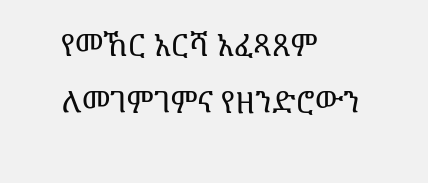የመኸር አርሻ አፈጻጸም ለመገምገምና የዘንድሮውን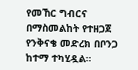የመኸር ግብርና በማስመልከት የተዘጋጀ የንቅናቄ መድረክ በቦንጋ ከተማ ተካሂዷል።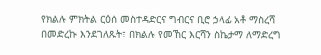የክልሉ ምክትል ርዕሰ መስተዳድርና ግብርና ቢሮ ኃላፊ አቶ ማስረሻ በመድረኩ እንደገለጹት፣ በክልሉ የመኸር እርሻን ስኬታማ ለማድረግ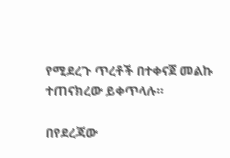የሚደረጉ ጥረቶች በተቀናጀ መልኩ ተጠናክረው ይቀጥላሉ።

በየደረጃው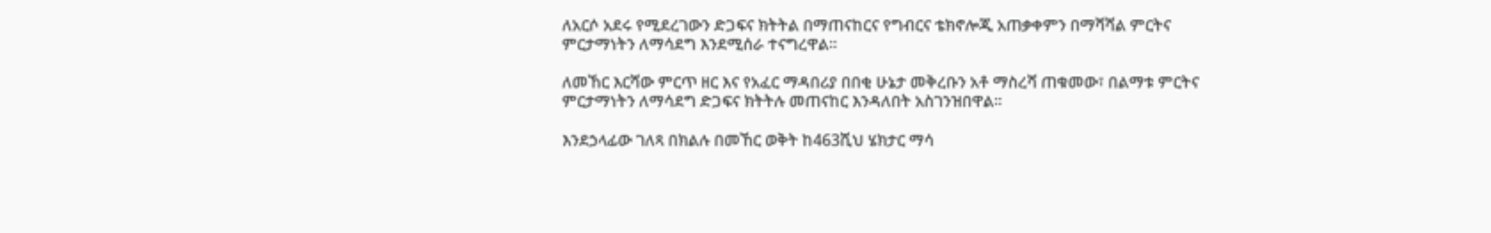ለአርሶ አደሩ የሚደረገውን ድጋፍና ክትትል በማጠናከርና የግብርና ቴክኖሎጂ አጠቃቀምን በማሻሻል ምርትና ምርታማነትን ለማሳደግ እንደሚሰራ ተናግረዋል።

ለመኸር እርሻው ምርጥ ዘር እና የአፈር ማዳበሪያ በበቂ ሁኔታ መቅረቡን አቶ ማስረሻ ጠቁመው፣ በልማቱ ምርትና ምርታማነትን ለማሳደግ ድጋፍና ክትትሉ መጠናከር እንዳለበት አስገንዝበዋል።

እንደኃላፊው ገለጻ በክልሉ በመኸር ወቅት ከ463ሺህ ሄክታር ማሳ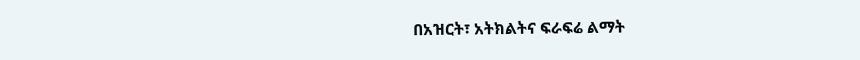በአዝርት፣ አትክልትና ፍራፍሬ ልማት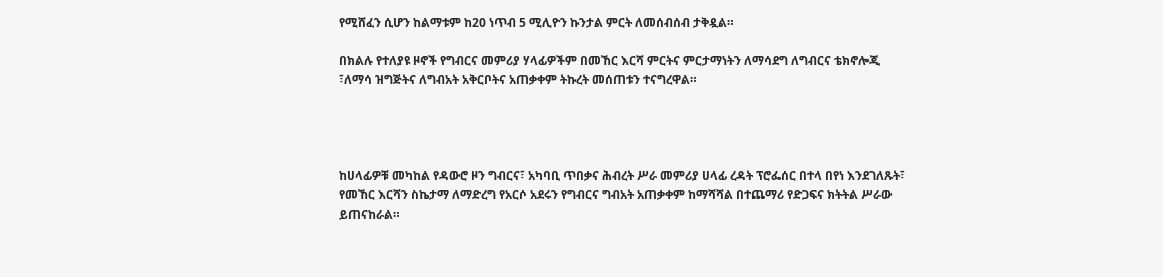የሚሸፈን ሲሆን ከልማቱም ከ20 ነጥብ 5 ሚሊዮን ኩንታል ምርት ለመሰብሰብ ታቅዷል።

በክልሉ የተለያዩ ዞኖች የግብርና መምሪያ ሃላፊዎችም በመኸር እርሻ ምርትና ምርታማነትን ለማሳደግ ለግብርና ቴክኖሎጂ ፣ለማሳ ዝግጅትና ለግብአት አቅርቦትና አጠቃቀም ትኩረት መሰጠቱን ተናግረዋል።




ከሀላፊዎቹ መካከል የዳውሮ ዞን ግብርና፣ አካባቢ ጥበቃና ሕብረት ሥራ መምሪያ ሀላፊ ረዳት ፕሮፌሰር በተላ በየነ እንደገለጹት፣ የመኸር እርሻን ስኬታማ ለማድረግ የአርሶ አደሩን የግብርና ግብአት አጠቃቀም ከማሻሻል በተጨማሪ የድጋፍና ክትትል ሥራው ይጠናከራል።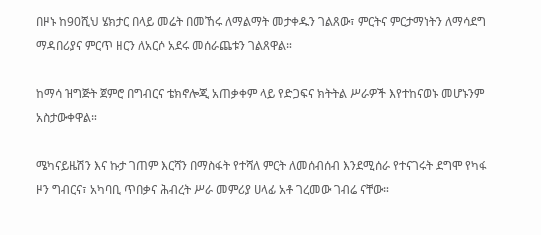በዞኑ ከ90ሺህ ሄክታር በላይ መሬት በመኸሩ ለማልማት መታቀዱን ገልጸው፣ ምርትና ምርታማነትን ለማሳደግ ማዳበሪያና ምርጥ ዘርን ለአርሶ አደሩ መሰራጨቱን ገልጸዋል።

ከማሳ ዝግጅት ጀምሮ በግብርና ቴክኖሎጂ አጠቃቀም ላይ የድጋፍና ክትትል ሥራዎች እየተከናወኑ መሆኑንም አስታውቀዋል።

ሜካናይዜሽን እና ኩታ ገጠም እርሻን በማስፋት የተሻለ ምርት ለመሰብሰብ እንደሚሰራ የተናገሩት ደግሞ የካፋ ዞን ግብርና፣ አካባቢ ጥበቃና ሕብረት ሥራ መምሪያ ሀላፊ አቶ ገረመው ገብሬ ናቸው።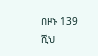በዞኑ 139 ሺህ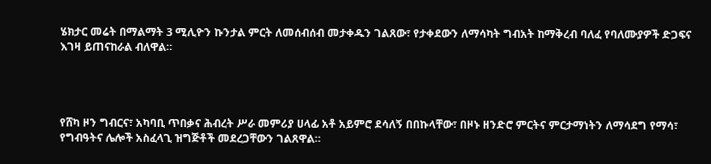ሄክታር መሬት በማልማት 3 ሚሊዮን ኩንታል ምርት ለመሰብሰብ መታቀዱን ገልጸው፣ የታቀደውን ለማሳካት ግብአት ከማቅረብ ባለፈ የባለሙያዎች ድጋፍና እገዛ ይጠናከራል ብለዋል።




የሸካ ዞን ግብርና፣ አካባቢ ጥበቃና ሕብረት ሥራ መምሪያ ሀላፊ አቶ አይምሮ ደሳለኝ በበኩላቸው፣ በዞኑ ዘንድሮ ምርትና ምርታማነትን ለማሳደግ የማሳ፣ የግብዓትና ሌሎች አስፈላጊ ዝግጅቶች መደረጋቸውን ገልጸዋል።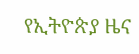የኢትዮጵያ ዜና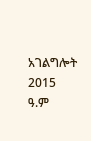አገልግሎት
2015
ዓ.ም